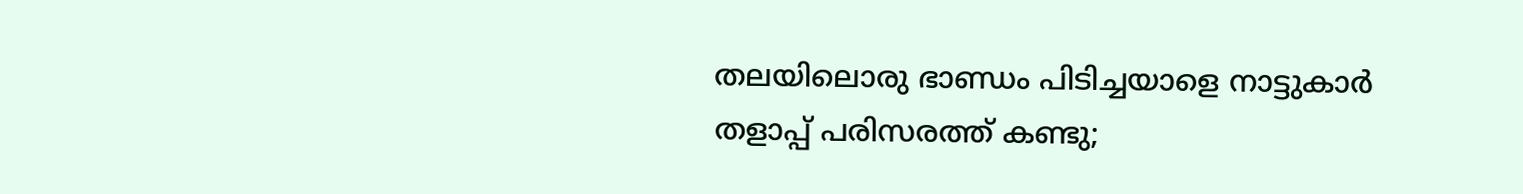തലയിലൊരു ഭാണ്ഡം പിടിച്ചയാളെ നാട്ടുകാര്‍ തളാപ്പ് പരിസരത്ത് കണ്ടു;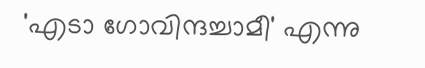'എടാ ഗോവിന്ദച്ചാമീ' എന്നു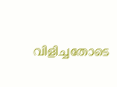വിളിച്ചതോടെ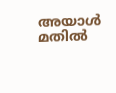അയാള്‍ മതില്‍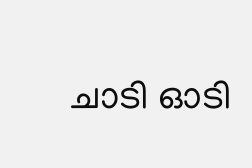ചാടി ഓടി